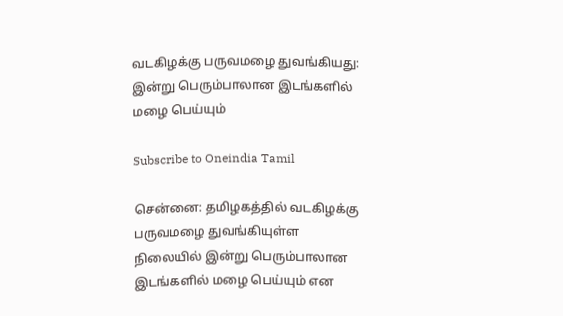வடகிழக்கு பருவமழை துவங்கியது: இன்று பெரும்பாலான இடங்களில் மழை பெய்யும்

Subscribe to Oneindia Tamil

சென்னை: தமிழகத்தில் வடகிழக்கு பருவமழை துவங்கியுள்ள நிலையில் இன்று பெரும்பாலான இடங்களில் மழை பெய்யும் என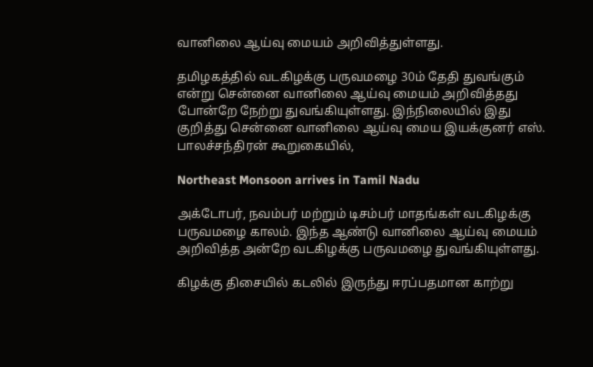வானிலை ஆய்வு மையம் அறிவித்துள்ளது.

தமிழகத்தில் வடகிழக்கு பருவமழை 30ம் தேதி துவங்கும் என்று சென்னை வானிலை ஆய்வு மையம் அறிவித்தது போன்றே நேற்று துவங்கியுள்ளது. இந்நிலையில் இது குறித்து சென்னை வானிலை ஆய்வு மைய இயக்குனர் எஸ். பாலச்சந்திரன் கூறுகையில்,

Northeast Monsoon arrives in Tamil Nadu

அக்டோபர், நவம்பர் மற்றும் டிசம்பர் மாதங்கள் வடகிழக்கு பருவமழை காலம். இந்த ஆண்டு வானிலை ஆய்வு மையம் அறிவித்த அன்றே வடகிழக்கு பருவமழை துவங்கியுள்ளது.

கிழக்கு திசையில் கடலில் இருந்து ஈரப்பதமான காற்று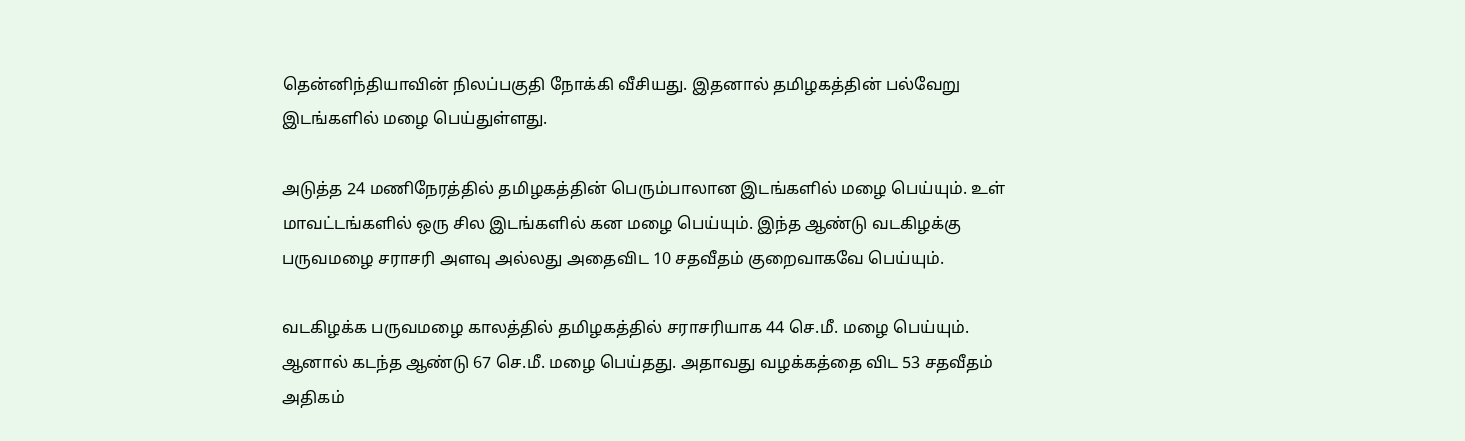தென்னிந்தியாவின் நிலப்பகுதி நோக்கி வீசியது. இதனால் தமிழகத்தின் பல்வேறு இடங்களில் மழை பெய்துள்ளது.

அடுத்த 24 மணிநேரத்தில் தமிழகத்தின் பெரும்பாலான இடங்களில் மழை பெய்யும். உள் மாவட்டங்களில் ஒரு சில இடங்களில் கன மழை பெய்யும். இந்த ஆண்டு வடகிழக்கு பருவமழை சராசரி அளவு அல்லது அதைவிட 10 சதவீதம் குறைவாகவே பெய்யும்.

வடகிழக்க பருவமழை காலத்தில் தமிழகத்தில் சராசரியாக 44 செ.மீ. மழை பெய்யும். ஆனால் கடந்த ஆண்டு 67 செ.மீ. மழை பெய்தது. அதாவது வழக்கத்தை விட 53 சதவீதம் அதிகம்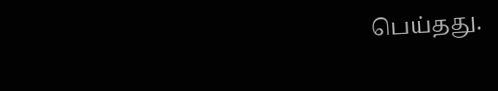பெய்தது.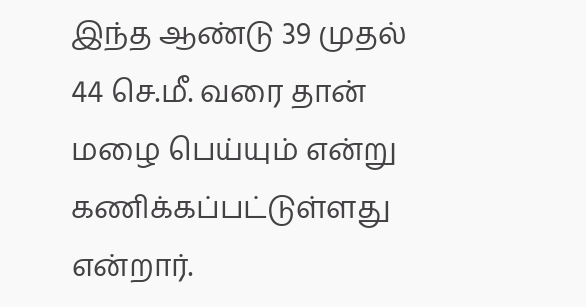இந்த ஆண்டு 39 முதல் 44 செ.மீ. வரை தான் மழை பெய்யும் என்று கணிக்கப்பட்டுள்ளது என்றார்.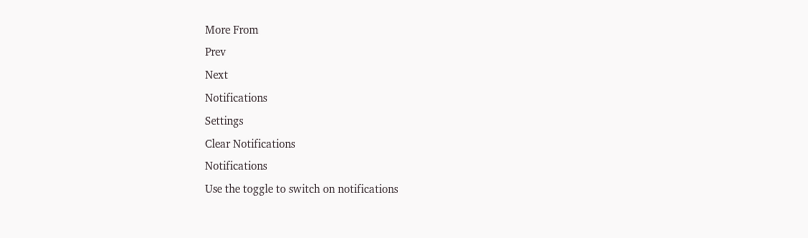More From
Prev
Next
Notifications
Settings
Clear Notifications
Notifications
Use the toggle to switch on notifications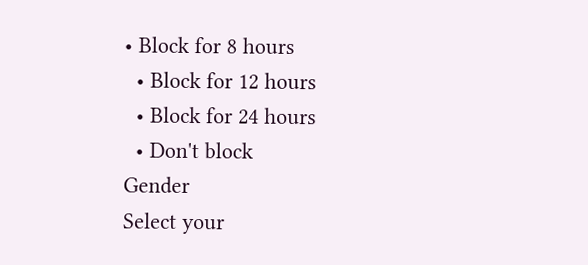• Block for 8 hours
  • Block for 12 hours
  • Block for 24 hours
  • Don't block
Gender
Select your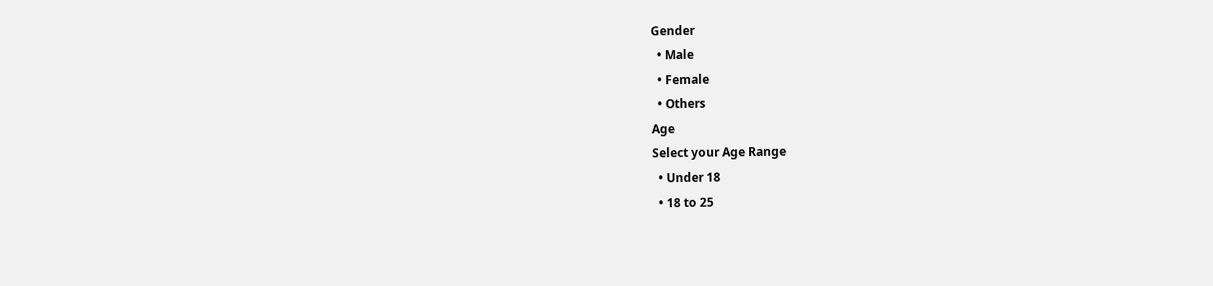Gender
  • Male
  • Female
  • Others
Age
Select your Age Range
  • Under 18
  • 18 to 25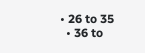• 26 to 35
  • 36 to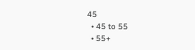45
  • 45 to 55
  • 55+